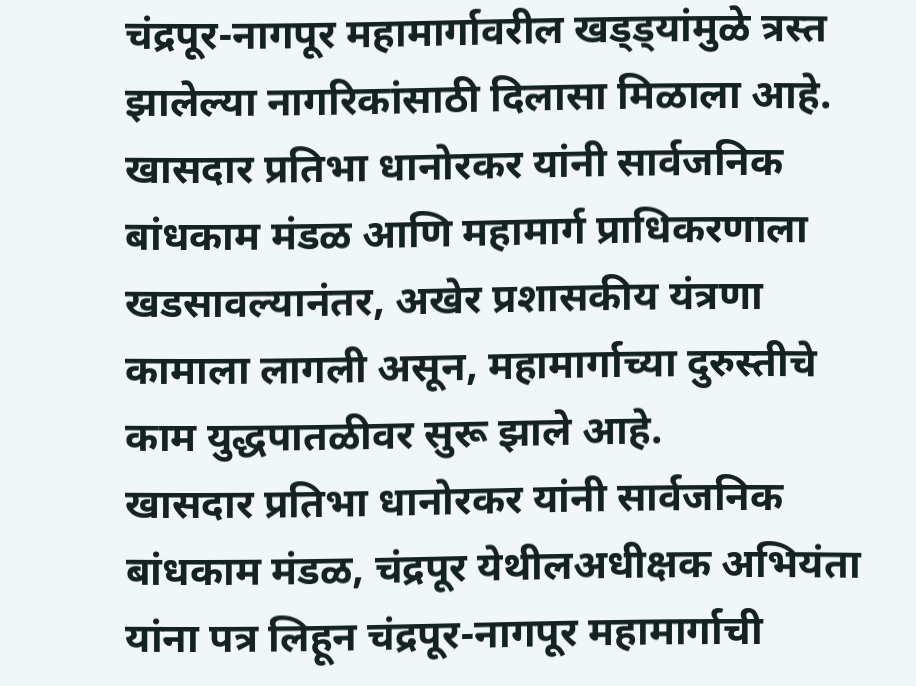चंद्रपूर-नागपूर महामार्गावरील खड्ड्यांमुळे त्रस्त झालेल्या नागरिकांसाठी दिलासा मिळाला आहे. खासदार प्रतिभा धानोरकर यांनी सार्वजनिक बांधकाम मंडळ आणि महामार्ग प्राधिकरणाला खडसावल्यानंतर, अखेर प्रशासकीय यंत्रणा कामाला लागली असून, महामार्गाच्या दुरुस्तीचे काम युद्धपातळीवर सुरू झाले आहे.
खासदार प्रतिभा धानोरकर यांनी सार्वजनिक बांधकाम मंडळ, चंद्रपूर येथीलअधीक्षक अभियंता यांना पत्र लिहून चंद्रपूर-नागपूर महामार्गाची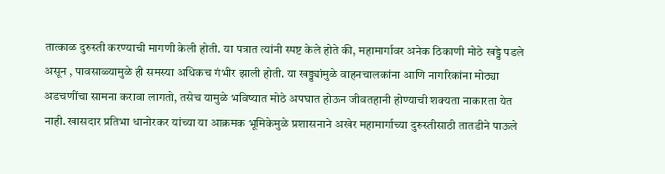तात्काळ दुरुस्ती करण्याची मागणी केली होती. या पत्रात त्यांनी स्पष्ट केले होते की, महामार्गावर अनेक ठिकाणी मोठे खड्डे पडले असून , पावसाळ्यामुळे ही समस्या अधिकच गंभीर झाली होती. या खड्ड्यांमुळे वाहनचालकांना आणि नागरिकांना मोठ्या अडचणींचा सामना करावा लागतो, तसेच यामुळे भविष्यात मोठे अपघात होऊन जीवतहानी होण्याची शक्यता नाकारता येत नाही. खासदार प्रतिभा धानोरकर यांच्या या आक्रमक भूमिकेमुळे प्रशासनाने अखेर महामार्गाच्या दुरुस्तीसाठी तातडीने पाऊले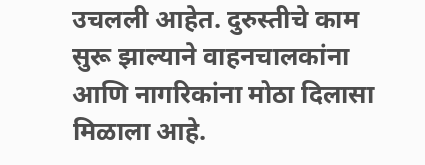उचलली आहेत. दुरुस्तीचे काम सुरू झाल्याने वाहनचालकांना आणि नागरिकांना मोठा दिलासा मिळाला आहे.